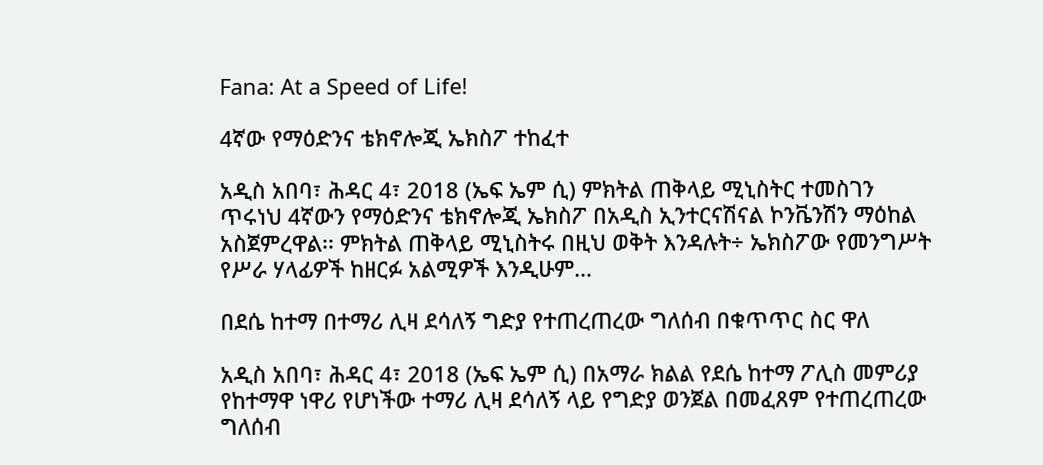Fana: At a Speed of Life!

4ኛው የማዕድንና ቴክኖሎጂ ኤክስፖ ተከፈተ

አዲስ አበባ፣ ሕዳር 4፣ 2018 (ኤፍ ኤም ሲ) ምክትል ጠቅላይ ሚኒስትር ተመስገን ጥሩነህ 4ኛውን የማዕድንና ቴክኖሎጂ ኤክስፖ በአዲስ ኢንተርናሽናል ኮንቬንሽን ማዕከል አስጀምረዋል፡፡ ምክትል ጠቅላይ ሚኒስትሩ በዚህ ወቅት እንዳሉት÷ ኤክስፖው የመንግሥት የሥራ ሃላፊዎች ከዘርፉ አልሚዎች እንዲሁም…

በደሴ ከተማ በተማሪ ሊዛ ደሳለኝ ግድያ የተጠረጠረው ግለሰብ በቁጥጥር ስር ዋለ

አዲስ አበባ፣ ሕዳር 4፣ 2018 (ኤፍ ኤም ሲ) በአማራ ክልል የደሴ ከተማ ፖሊስ መምሪያ የከተማዋ ነዋሪ የሆነችው ተማሪ ሊዛ ደሳለኝ ላይ የግድያ ወንጀል በመፈጸም የተጠረጠረው ግለሰብ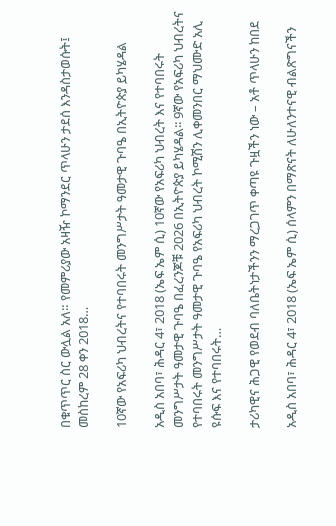በቁጥጥር ስር ውሏል አለ። የመምሪያው አዛዥ ኮማንደር ጥላሁን ታደሰ እንዳስታወሱት፤ መስከረም 28 ቀን 2018…

10ኛው የአፍሪካ ህብረትና የተባበሩት መንግሥታት ዓመታዊ ጉባዔ በኢትዮጵያ ይካሄዳል

አዲስ አበባ፣ ሕዳር 4፣ 2018 (ኤፍ ኤም ሲ) 10ኛው የአፍሪካ ህብረት እና የተባበሩት መንግሥታት ዓመታዊ ጉባዔ በፈረንጆቹ 2026 በኢትዮጵያ ይካሄዳል፡፡ 9ኛው የአፍሪካ ህብረትና የተባበሩት መንግሥታት ዓመታዊ ጉባዔ የአፍሪካ ህብረት ኮሚሽን ሊቀመንበር ማህሙድ አሊ ዩሱፍ እና የተባበሩት…

ታሪካዊና ሕጋዊ የወደብ ባለቤትነታችንን ማረጋገጥ ቀጣዩ ጉዟችን ነው – አቶ ጥላሁን ከበደ

አዲስ አበባ፣ ሕዳር 4፣ 2018 (ኤፍ ኤም ሲ) ሰላምን በማጽናት ለሁለንተናዊ ብልጽግናችን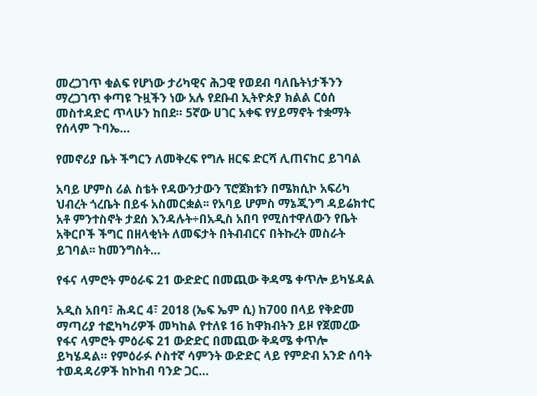መረጋገጥ ቁልፍ የሆነው ታሪካዊና ሕጋዊ የወደብ ባለቤትነታችንን ማረጋገጥ ቀጣዩ ጉዟችን ነው አሉ የደቡብ ኢትዮጵያ ክልል ርዕሰ መስተዳድር ጥላሁን ከበደ። 5ኛው ሀገር አቀፍ የሃይማኖት ተቋማት የሰላም ጉባኤ…

የመኖሪያ ቤት ችግርን ለመቅረፍ የግሉ ዘርፍ ድርሻ ሊጠናከር ይገባል

አባይ ሆምስ ሪል ስቴት የዳውንታውን ፕሮጀክቱን በሜክሲኮ አፍሪካ ህብረት ጎረቤት በይፋ አስመርቋል፡፡ የአባይ ሆምስ ማኔጂንግ ዳይሬክተር አቶ ምንተስኖት ታደሰ እንዳሉት÷በአዲስ አበባ የሚስተዋለውን የቤት አቅርቦች ችግር በዘላቂነት ለመፍታት በትብብርና በትኩረት መስራት ይገባል፡፡ ከመንግስት…

የፋና ላምሮት ምዕራፍ 21 ውድድር በመጪው ቅዳሜ ቀጥሎ ይካሄዳል

አዲስ አበባ፣ ሕዳር 4፣ 2018 (ኤፍ ኤም ሲ) ከ700 በላይ የቅድመ ማጣሪያ ተፎካካሪዎች መካከል የተለዩ 16 ከዋክብትን ይዞ የጀመረው የፋና ላምሮት ምዕራፍ 21 ውድድር በመጪው ቅዳሜ ቀጥሎ ይካሄዳል። የምዕራፉ ሶስተኛ ሳምንት ውድድር ላይ የምድብ አንድ ሰባት ተወዳዳሪዎች ከኮከብ ባንድ ጋር…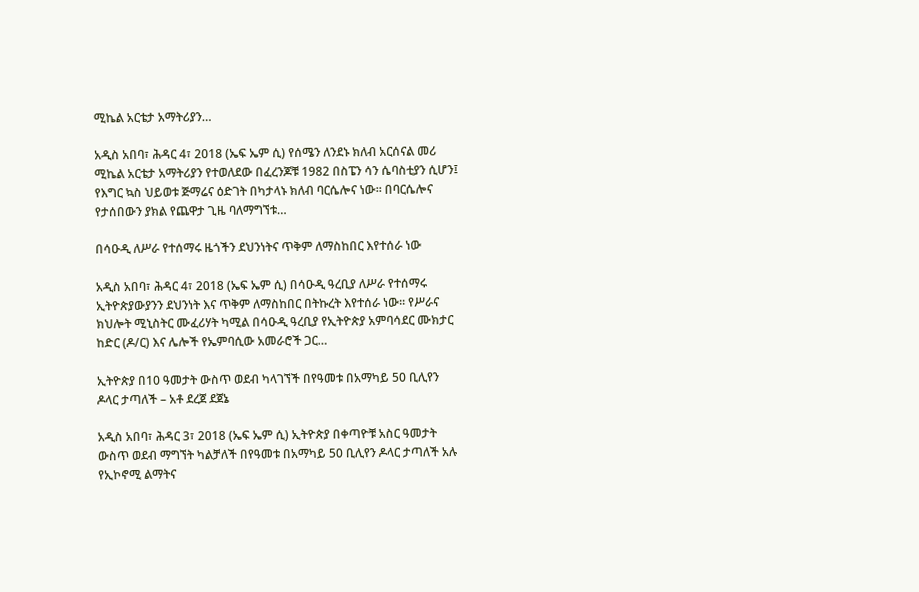ሚኬል አርቴታ አማትሪያን…

አዲስ አበባ፣ ሕዳር 4፣ 2018 (ኤፍ ኤም ሲ) የሰሜን ለንደኑ ክለብ አርሰናል መሪ ሚኬል አርቴታ አማትሪያን የተወለደው በፈረንጆቹ 1982 በስፔን ሳን ሴባስቲያን ሲሆን፤ የእግር ኳስ ህይወቱ ጅማሬና ዕድገት በካታላኑ ክለብ ባርሴሎና ነው፡፡ በባርሴሎና የታሰበውን ያክል የጨዋታ ጊዜ ባለማግኘቱ…

በሳዑዲ ለሥራ የተሰማሩ ዜጎችን ደህንነትና ጥቅም ለማስከበር እየተሰራ ነው

አዲስ አበባ፣ ሕዳር 4፣ 2018 (ኤፍ ኤም ሲ) በሳዑዲ ዓረቢያ ለሥራ የተሰማሩ ኢትዮጵያውያንን ደህንነት እና ጥቅም ለማስከበር በትኩረት እየተሰራ ነው፡፡ የሥራና ክህሎት ሚኒስትር ሙፈሪሃት ካሚል በሳዑዲ ዓረቢያ የኢትዮጵያ አምባሳደር ሙክታር ከድር (ዶ/ር) እና ሌሎች የኤምባሲው አመራሮች ጋር…

ኢትዮጵያ በ10 ዓመታት ውስጥ ወደብ ካላገኘች በየዓመቱ በአማካይ 50 ቢሊየን ዶላር ታጣለች – አቶ ደረጀ ደጀኔ

አዲስ አበባ፣ ሕዳር 3፣ 2018 (ኤፍ ኤም ሲ) ኢትዮጵያ በቀጣዮቹ አስር ዓመታት ውስጥ ወደብ ማግኘት ካልቻለች በየዓመቱ በአማካይ 50 ቢሊየን ዶላር ታጣለች አሉ የኢኮኖሚ ልማትና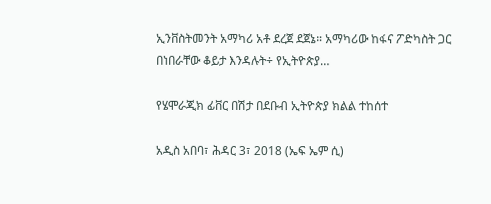ኢንቨስትመንት አማካሪ አቶ ደረጀ ደጀኔ። አማካሪው ከፋና ፖድካስት ጋር በነበራቸው ቆይታ እንዳሉት÷ የኢትዮጵያ…

የሄሞራጂክ ፊቨር በሽታ በደቡብ ኢትዮጵያ ክልል ተከሰተ

አዲስ አበባ፣ ሕዳር 3፣ 2018 (ኤፍ ኤም ሲ)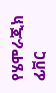የሄሞራጂክ ፊቨር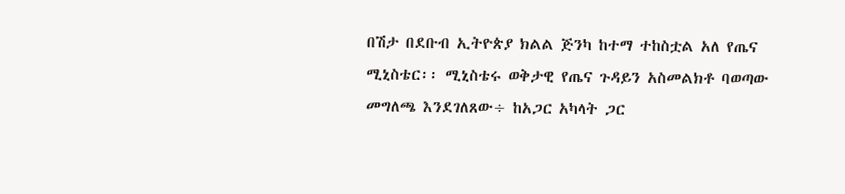በሽታ በደቡብ ኢትዮጵያ ክልል ጅንካ ከተማ ተከስቷል አለ የጤና ሚኒስቴር፡፡ ሚኒስቴሩ ወቅታዊ የጤና ጉዳይን አስመልክቶ ባወጣው መግለጫ እንደገለጸው÷ ከአጋር አካላት ጋር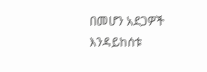በመሆን አደጋዎች እንዳይከሰቱ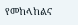የመከላከልና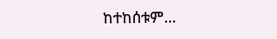ከተከሰቱም…